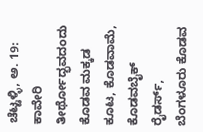ಚೆಟ್ಟಳ್ಳಿ, ಅ. 19: ಕಾವೇರಿ ತೀರ್ಥೋದ್ಭವದಂದು ಕೊಡವ ಮಕ್ಕಡ ಕೂಟ, ಕೊಡವಾಮೆ, ಕೊಡವಬೈಕ್ ರೈಡರ್ಸ್, ಬೆಂಗಳೂರು ಕೊಡವ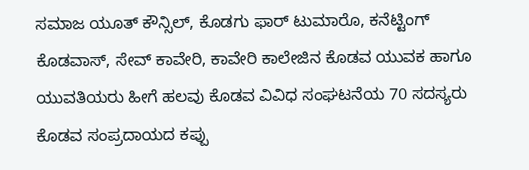ಸಮಾಜ ಯೂತ್ ಕೌನ್ಸಿಲ್, ಕೊಡಗು ಫಾರ್ ಟುಮಾರೊ, ಕನೆಟ್ಟಿಂಗ್ ಕೊಡವಾಸ್, ಸೇವ್ ಕಾವೇರಿ, ಕಾವೇರಿ ಕಾಲೇಜಿನ ಕೊಡವ ಯುವಕ ಹಾಗೂ ಯುವತಿಯರು ಹೀಗೆ ಹಲವು ಕೊಡವ ವಿವಿಧ ಸಂಘಟನೆಯ 70 ಸದಸ್ಯರು ಕೊಡವ ಸಂಪ್ರದಾಯದ ಕಪ್ಪು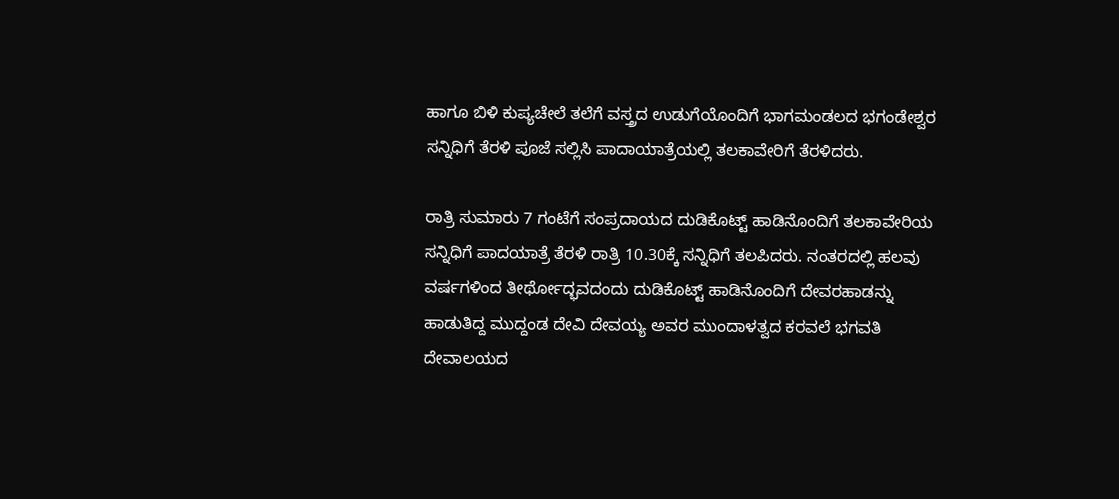ಹಾಗೂ ಬಿಳಿ ಕುಪ್ಯಚೇಲೆ ತಲೆಗೆ ವಸ್ತ್ರದ ಉಡುಗೆಯೊಂದಿಗೆ ಭಾಗಮಂಡಲದ ಭಗಂಡೇಶ್ವರ ಸನ್ನಿಧಿಗೆ ತೆರಳಿ ಪೂಜೆ ಸಲ್ಲಿಸಿ ಪಾದಾಯಾತ್ರೆಯಲ್ಲಿ ತಲಕಾವೇರಿಗೆ ತೆರಳಿದರು.

ರಾತ್ರಿ ಸುಮಾರು 7 ಗಂಟೆಗೆ ಸಂಪ್ರದಾಯದ ದುಡಿಕೊಟ್ಟ್ ಹಾಡಿನೊಂದಿಗೆ ತಲಕಾವೇರಿಯ ಸನ್ನಿಧಿಗೆ ಪಾದಯಾತ್ರೆ ತೆರಳಿ ರಾತ್ರಿ 10.30ಕ್ಕೆ ಸನ್ನಿಧಿಗೆ ತಲಪಿದರು. ನಂತರದಲ್ಲಿ ಹಲವು ವರ್ಷಗಳಿಂದ ತೀರ್ಥೋದ್ಭವದಂದು ದುಡಿಕೊಟ್ಟ್ ಹಾಡಿನೊಂದಿಗೆ ದೇವರಹಾಡನ್ನು ಹಾಡುತಿದ್ದ ಮುದ್ದಂಡ ದೇವಿ ದೇವಯ್ಯ ಅವರ ಮುಂದಾಳತ್ವದ ಕರವಲೆ ಭಗವತಿ ದೇವಾಲಯದ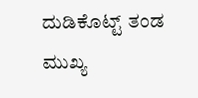ದುಡಿಕೊಟ್ಟ್ ತಂಡ ಮುಖ್ಯ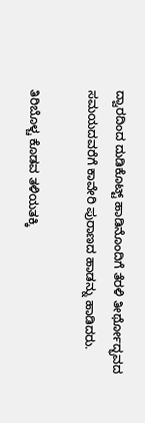ದ್ವಾರದಿಂದ ದುಡಿಕೊಟ್ಟ್ ಹಾಡಿನೊಂದಿಗೆ ತೆರಳಿ ತೀರ್ಥೋದ್ಭವದ ಸಮಯದವರೆಗೆ ಕಾವೇರಿ ಪುರಾಣದ ಹಾಡನ್ನು ಹಾಡಿದರು.

ತಿರಿಬೊಳ್ಚ ಕೊಡವ ತಳಿಯತಕ್ಕಿ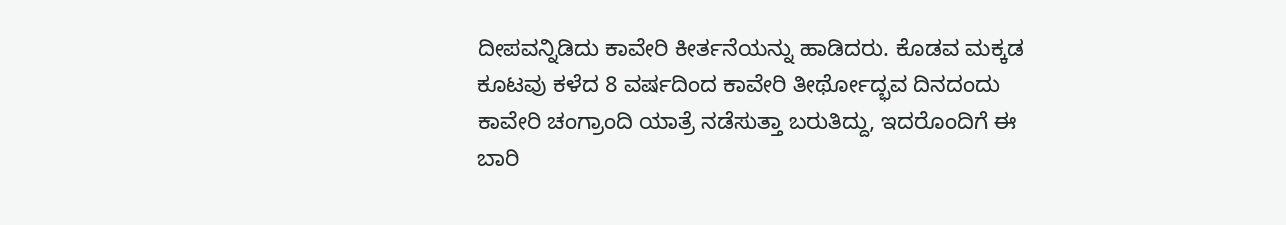ದೀಪವನ್ನಿಡಿದು ಕಾವೇರಿ ಕೀರ್ತನೆಯನ್ನು ಹಾಡಿದರು. ಕೊಡವ ಮಕ್ಕಡ ಕೂಟವು ಕಳೆದ 8 ವರ್ಷದಿಂದ ಕಾವೇರಿ ತೀರ್ಥೋದ್ಭವ ದಿನದಂದು ಕಾವೇರಿ ಚಂಗ್ರಾಂದಿ ಯಾತ್ರೆ ನಡೆಸುತ್ತಾ ಬರುತಿದ್ದು, ಇದರೊಂದಿಗೆ ಈ ಬಾರಿ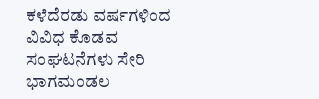ಕಳೆದೆರಡು ವರ್ಷಗಳಿಂದ ವಿವಿಧ ಕೊಡವ ಸಂಘಟನೆಗಳು ಸೇರಿ ಭಾಗಮಂಡಲ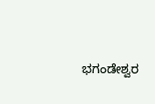ಭಗಂಡೇಶ್ವರ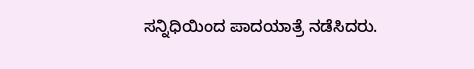ಸನ್ನಿಧಿಯಿಂದ ಪಾದಯಾತ್ರೆ ನಡೆಸಿದರು.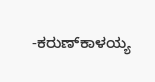-ಕರುಣ್‍ಕಾಳಯ್ಯ